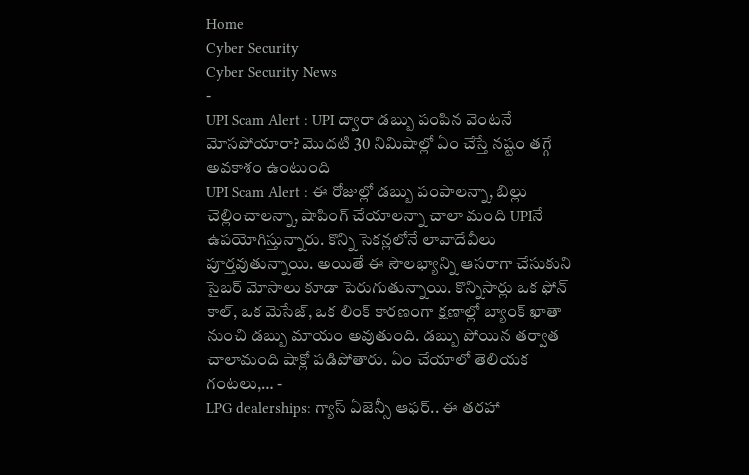Home
Cyber Security
Cyber Security News
-
UPI Scam Alert : UPI ద్వారా డబ్బు పంపిన వెంటనే మోసపోయారా? మొదటి 30 నిమిషాల్లో ఏం చేస్తే నష్టం తగ్గే అవకాశం ఉంటుంది
UPI Scam Alert : ఈ రోజుల్లో డబ్బు పంపాలన్నా, బిల్లు చెల్లించాలన్నా, షాపింగ్ చేయాలన్నా చాలా మంది UPIనే ఉపయోగిస్తున్నారు. కొన్ని సెకన్లలోనే లావాదేవీలు పూర్తవుతున్నాయి. అయితే ఈ సౌలభ్యాన్ని ఆసరాగా చేసుకుని సైబర్ మోసాలు కూడా పెరుగుతున్నాయి. కొన్నిసార్లు ఒక ఫోన్ కాల్, ఒక మెసేజ్, ఒక లింక్ కారణంగా క్షణాల్లో బ్యాంక్ ఖాతా నుంచి డబ్బు మాయం అవుతుంది. డబ్బు పోయిన తర్వాత చాలామంది షాక్లో పడిపోతారు. ఏం చేయాలో తెలియక గంటలు,… -
LPG dealerships: గ్యాస్ ఏజెన్సీ ఆఫర్.. ఈ తరహా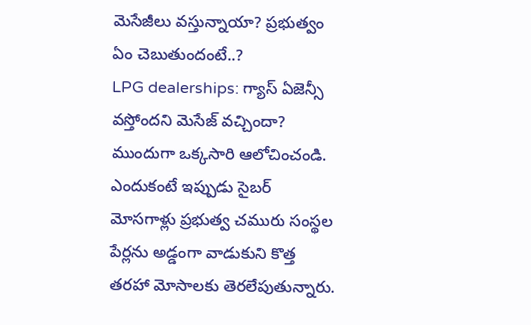మెసేజీలు వస్తున్నాయా? ప్రభుత్వం ఏం చెబుతుందంటే..?
LPG dealerships: గ్యాస్ ఏజెన్సీ వస్తోందని మెసేజ్ వచ్చిందా? ముందుగా ఒక్కసారి ఆలోచించండి. ఎందుకంటే ఇప్పుడు సైబర్ మోసగాళ్లు ప్రభుత్వ చమురు సంస్థల పేర్లను అడ్డంగా వాడుకుని కొత్త తరహా మోసాలకు తెరలేపుతున్నారు.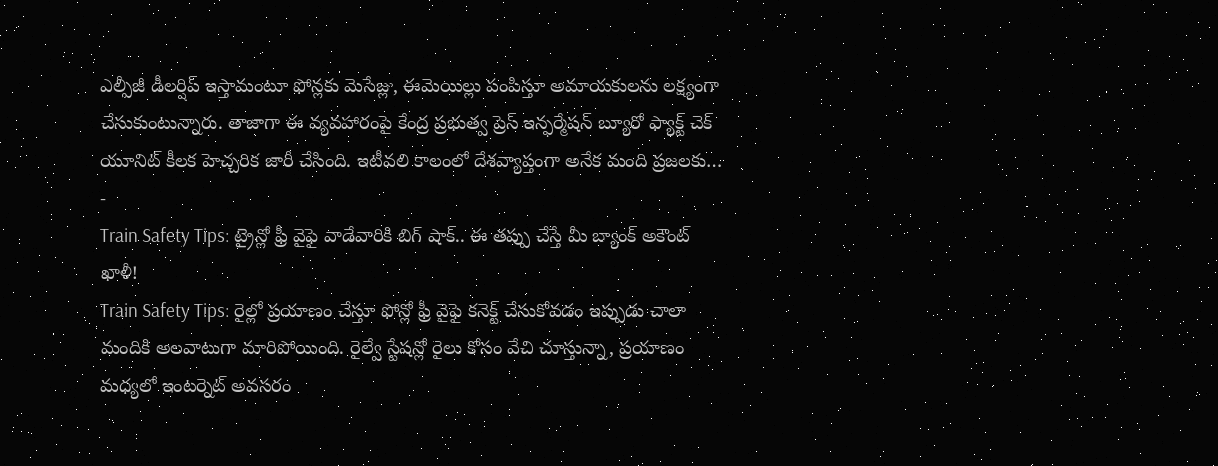ఎల్పీజీ డీలర్షిప్ ఇస్తామంటూ ఫోన్లకు మెసేజ్లు, ఈమెయిల్లు పంపిస్తూ అమాయకులను లక్ష్యంగా చేసుకుంటున్నారు. తాజాగా ఈ వ్యవహారంపై కేంద్ర ప్రభుత్వ ప్రెస్ ఇన్ఫర్మేషన్ బ్యూరో ఫ్యాక్ట్ చెక్ యూనిట్ కీలక హెచ్చరిక జారీ చేసింది. ఇటీవలి కాలంలో దేశవ్యాప్తంగా అనేక మంది ప్రజలకు… -
Train Safety Tips: ట్రైన్లో ఫ్రీ వైఫై వాడేవారికి బిగ్ షాక్.. ఈ తప్పు చేస్తే మీ బ్యాంక్ అకౌంట్ ఖాళీ!
Train Safety Tips: రైల్లో ప్రయాణం చేస్తూ ఫోన్లో ఫ్రీ వైఫై కనెక్ట్ చేసుకోవడం ఇప్పుడు చాలా మందికి అలవాటుగా మారిపోయింది. రైల్వే స్టేషన్లో రైలు కోసం వేచి చూస్తున్నా, ప్రయాణం మధ్యలో ఇంటర్నెట్ అవసరం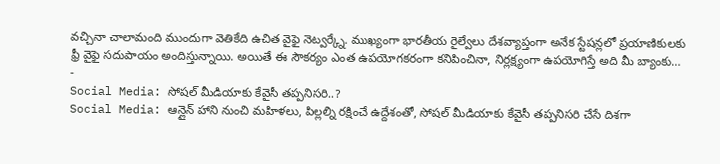వచ్చినా చాలామంది ముందుగా వెతికేది ఉచిత వైఫై నెట్వర్క్నే. ముఖ్యంగా భారతీయ రైల్వేలు దేశవ్యాప్తంగా అనేక స్టేషన్లలో ప్రయాణికులకు ఫ్రీ వైఫై సదుపాయం అందిస్తున్నాయి. అయితే ఈ సౌకర్యం ఎంత ఉపయోగకరంగా కనిపించినా, నిర్లక్ష్యంగా ఉపయోగిస్తే అది మీ బ్యాంకు… -
Social Media: సోషల్ మీడియాకు కేవైసీ తప్పనిసరి..?
Social Media: ఆన్లైన్ హాని నుంచి మహిళలు, పిల్లల్ని రక్షించే ఉద్దేశంతో, సోషల్ మీడియాకు కేవైసీ తప్పనిసరి చేసే దిశగా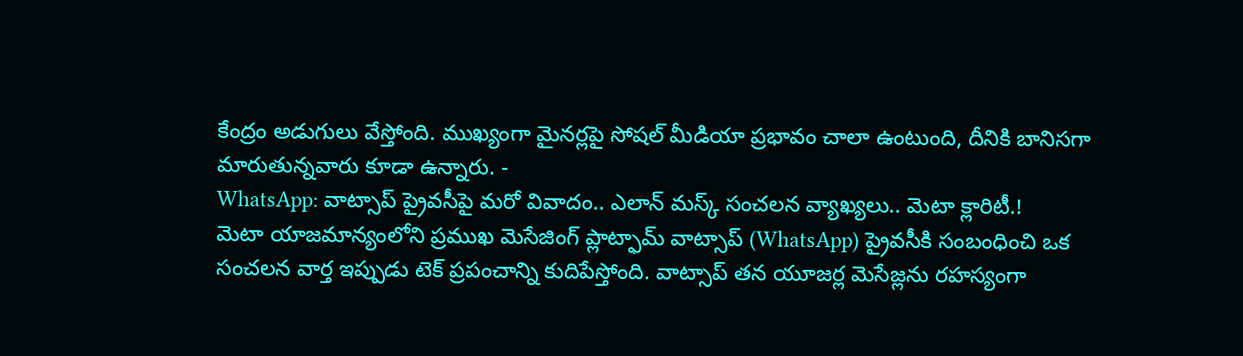కేంద్రం అడుగులు వేస్తోంది. ముఖ్యంగా మైనర్లపై సోషల్ మీడియా ప్రభావం చాలా ఉంటుంది, దీనికి బానిసగా మారుతున్నవారు కూడా ఉన్నారు. -
WhatsApp: వాట్సాప్ ప్రైవసీపై మరో వివాదం.. ఎలాన్ మస్క్ సంచలన వ్యాఖ్యలు.. మెటా క్లారిటీ.!
మెటా యాజమాన్యంలోని ప్రముఖ మెసేజింగ్ ప్లాట్ఫామ్ వాట్సాప్ (WhatsApp) ప్రైవసీకి సంబంధించి ఒక సంచలన వార్త ఇప్పుడు టెక్ ప్రపంచాన్ని కుదిపేస్తోంది. వాట్సాప్ తన యూజర్ల మెసేజ్లను రహస్యంగా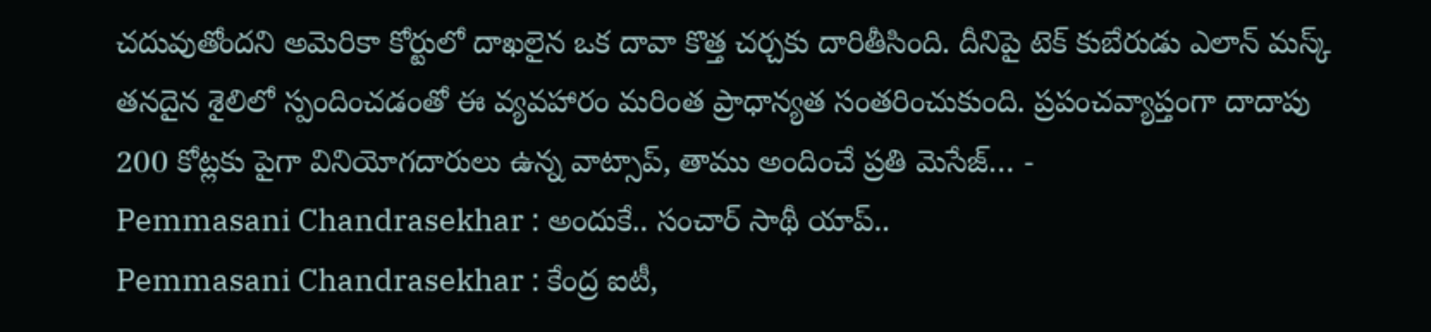చదువుతోందని అమెరికా కోర్టులో దాఖలైన ఒక దావా కొత్త చర్చకు దారితీసింది. దీనిపై టెక్ కుబేరుడు ఎలాన్ మస్క్ తనదైన శైలిలో స్పందించడంతో ఈ వ్యవహారం మరింత ప్రాధాన్యత సంతరించుకుంది. ప్రపంచవ్యాప్తంగా దాదాపు 200 కోట్లకు పైగా వినియోగదారులు ఉన్న వాట్సాప్, తాము అందించే ప్రతి మెసేజ్… -
Pemmasani Chandrasekhar : అందుకే.. సంచార్ సాథీ యాప్..
Pemmasani Chandrasekhar : కేంద్ర ఐటీ,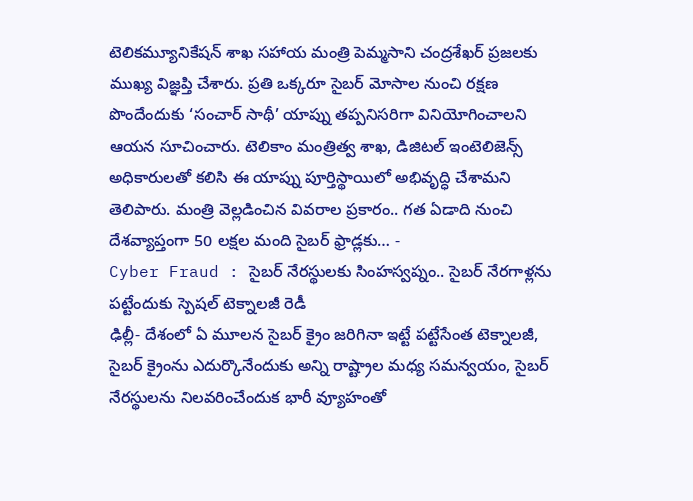టెలికమ్యూనికేషన్ శాఖ సహాయ మంత్రి పెమ్మసాని చంద్రశేఖర్ ప్రజలకు ముఖ్య విజ్ఞప్తి చేశారు. ప్రతి ఒక్కరూ సైబర్ మోసాల నుంచి రక్షణ పొందేందుకు ‘సంచార్ సాథీ’ యాప్ను తప్పనిసరిగా వినియోగించాలని ఆయన సూచించారు. టెలికాం మంత్రిత్వ శాఖ, డిజిటల్ ఇంటెలిజెన్స్ అధికారులతో కలిసి ఈ యాప్ను పూర్తిస్థాయిలో అభివృద్ధి చేశామని తెలిపారు. మంత్రి వెల్లడించిన వివరాల ప్రకారం.. గత ఏడాది నుంచి దేశవ్యాప్తంగా 50 లక్షల మంది సైబర్ ఫ్రాడ్లకు… -
Cyber Fraud : సైబర్ నేరస్థులకు సింహస్వప్నం.. సైబర్ నేరగాళ్లను పట్టేందుకు స్పెషల్ టెక్నాలజీ రెడీ
ఢిల్లీ- దేశంలో ఏ మూలన సైబర్ క్రైం జరిగినా ఇట్టే పట్టేసేంత టెక్నాలజీ, సైబర్ క్రైంను ఎదుర్కొనేందుకు అన్ని రాష్ట్రాల మధ్య సమన్వయం, సైబర్ నేరస్థులను నిలవరించేందుక భారీ వ్యూహంతో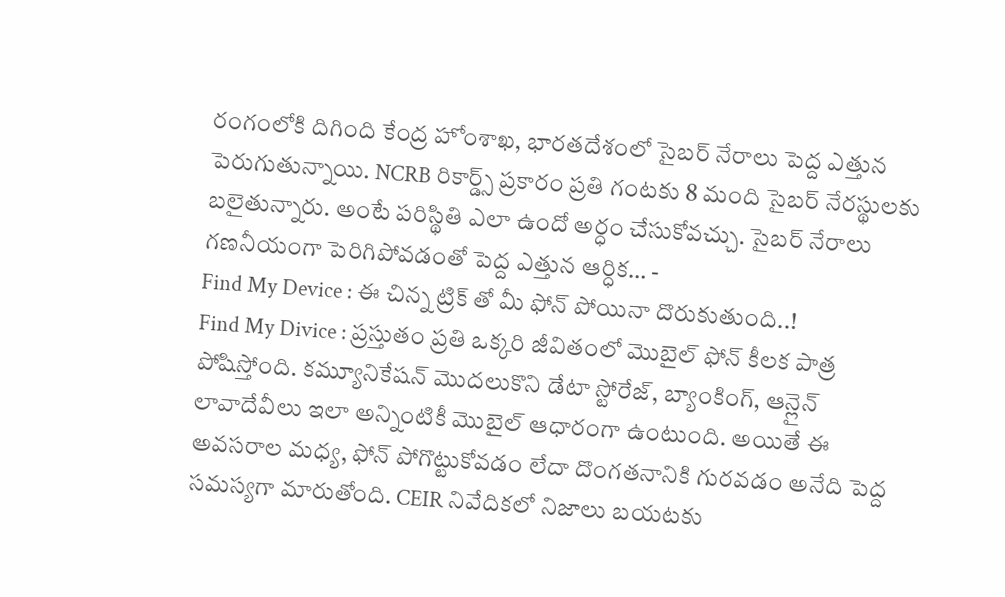రంగంలోకి దిగింది కేంద్ర హోంశాఖ, భారతదేశంలో సైబర్ నేరాలు పెద్ద ఎత్తున పెరుగుతున్నాయి. NCRB రికార్డ్స్ ప్రకారం ప్రతి గంటకు 8 మంది సైబర్ నేరస్థులకు బలైతున్నారు. అంటే పరిస్థితి ఎలా ఉందో అర్ధం చేసుకోవచ్చు. సైబర్ నేరాలు గణనీయంగా పెరిగిపోవడంతో పెద్ద ఎత్తున ఆర్ధిక… -
Find My Device : ఈ చిన్న ట్రిక్ తో మీ ఫోన్ పోయినా దొరుకుతుంది..!
Find My Divice : ప్రస్తుతం ప్రతి ఒక్కరి జీవితంలో మొబైల్ ఫోన్ కీలక పాత్ర పోషిస్తోంది. కమ్యూనికేషన్ మొదలుకొని డేటా స్టోరేజ్, బ్యాంకింగ్, ఆన్లైన్ లావాదేవీలు ఇలా అన్నింటికీ మొబైల్ ఆధారంగా ఉంటుంది. అయితే ఈ అవసరాల మధ్య, ఫోన్ పోగొట్టుకోవడం లేదా దొంగతనానికి గురవడం అనేది పెద్ద సమస్యగా మారుతోంది. CEIR నివేదికలో నిజాలు బయటకు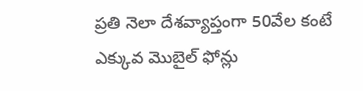ప్రతి నెలా దేశవ్యాప్తంగా 50వేల కంటే ఎక్కువ మొబైల్ ఫోన్లు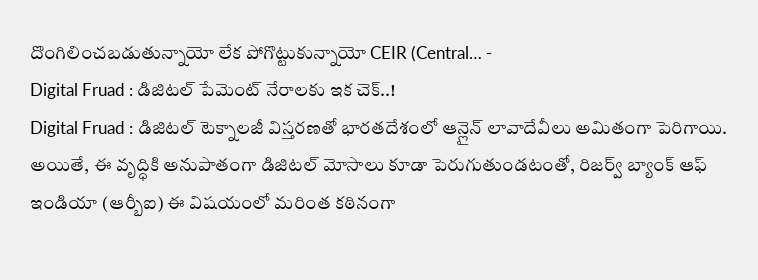దొంగిలించబడుతున్నాయో లేక పోగొట్టుకున్నాయో CEIR (Central… -
Digital Fruad : డిజిటల్ పేమెంట్ నేరాలకు ఇక చెక్..!
Digital Fruad : డిజిటల్ టెక్నాలజీ విస్తరణతో భారతదేశంలో ఆన్లైన్ లావాదేవీలు అమితంగా పెరిగాయి. అయితే, ఈ వృద్ధికి అనుపాతంగా డిజిటల్ మోసాలు కూడా పెరుగుతుండటంతో, రిజర్వ్ బ్యాంక్ ఆఫ్ ఇండియా (ఆర్బీఐ) ఈ విషయంలో మరింత కఠినంగా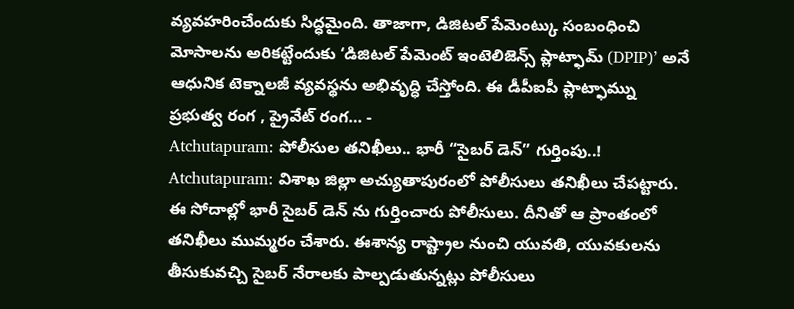వ్యవహరించేందుకు సిద్ధమైంది. తాజాగా, డిజిటల్ పేమెంట్కు సంబంధించి మోసాలను అరికట్టేందుకు ‘డిజిటల్ పేమెంట్ ఇంటెలిజెన్స్ ప్లాట్ఫామ్ (DPIP)’ అనే ఆధునిక టెక్నాలజీ వ్యవస్థను అభివృద్ధి చేస్తోంది. ఈ డీపీఐపీ ప్లాట్ఫామ్ను ప్రభుత్వ రంగ , ప్రైవేట్ రంగ… -
Atchutapuram: పోలీసుల తనిఖీలు.. భారీ “సైబర్ డెన్” గుర్తింపు..!
Atchutapuram: విశాఖ జిల్లా అచ్యుతాపురంలో పోలీసులు తనిఖీలు చేపట్టారు. ఈ సోదాల్లో భారీ సైబర్ డెన్ ను గుర్తించారు పోలీసులు. దీనితో ఆ ప్రాంతంలో తనిఖీలు ముమ్మరం చేశారు. ఈశాన్య రాష్ట్రాల నుంచి యువతి, యువకులను తీసుకువచ్చి సైబర్ నేరాలకు పాల్పడుతున్నట్లు పోలీసులు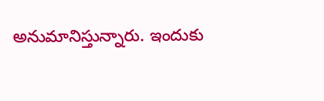అనుమానిస్తున్నారు. ఇందుకు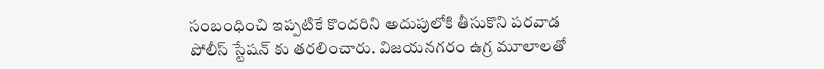సంబంధించి ఇప్పటికే కొందరిని అదుపులోకి తీసుకొని పరవాడ పోలీస్ స్టేషన్ కు తరలించారు. విజయనగరం ఉగ్ర మూలాలతో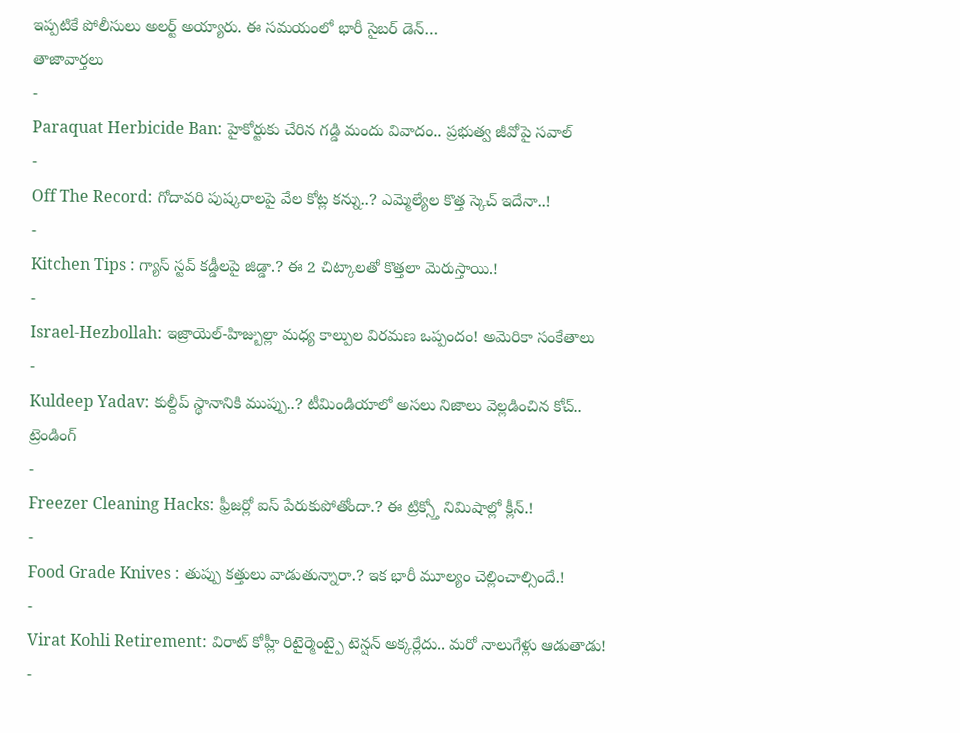ఇప్పటికే పోలీసులు అలర్ట్ అయ్యారు. ఈ సమయంలో భారీ సైబర్ డెన్…
తాజావార్తలు
-
Paraquat Herbicide Ban: హైకోర్టుకు చేరిన గడ్డి మందు వివాదం.. ప్రభుత్వ జీవోపై సవాల్
-
Off The Record: గోదావరి పుష్కరాలపై వేల కోట్ల కన్ను..? ఎమ్మెల్యేల కొత్త స్కెచ్ ఇదేనా..!
-
Kitchen Tips : గ్యాస్ స్టవ్ కడ్డీలపై జిడ్డా.? ఈ 2 చిట్కాలతో కొత్తలా మెరుస్తాయి.!
-
Israel-Hezbollah: ఇజ్రాయెల్-హిజ్బుల్లా మధ్య కాల్పుల విరమణ ఒప్పందం! అమెరికా సంకేతాలు
-
Kuldeep Yadav: కుల్దీప్ స్థానానికి ముప్పు..? టీమిండియాలో అసలు నిజాలు వెల్లడించిన కోచ్..
ట్రెండింగ్
-
Freezer Cleaning Hacks: ఫ్రీజర్లో ఐస్ పేరుకుపోతోందా.? ఈ ట్రిక్స్తో నిమిషాల్లో క్లీన్.!
-
Food Grade Knives : తుప్పు కత్తులు వాడుతున్నారా.? ఇక భారీ మూల్యం చెల్లించాల్సిందే.!
-
Virat Kohli Retirement: విరాట్ కోహ్లీ రిటైర్మెంట్పై టెన్షన్ అక్కర్లేదు.. మరో నాలుగేళ్లు ఆడుతాడు!
-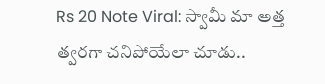Rs 20 Note Viral: స్వామీ మా అత్త త్వరగా చనిపోయేలా చూడు..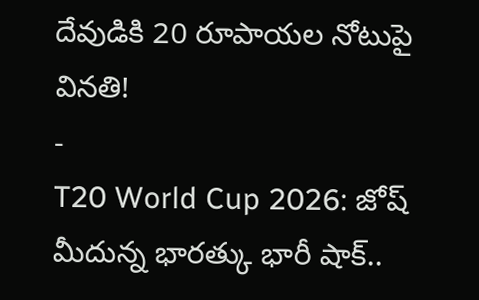దేవుడికి 20 రూపాయల నోటుపై వినతి!
-
T20 World Cup 2026: జోష్ మీదున్న భారత్కు భారీ షాక్..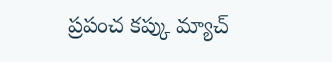ప్రపంచ కప్కు మ్యాచ్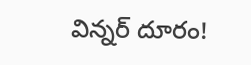విన్నర్ దూరం!